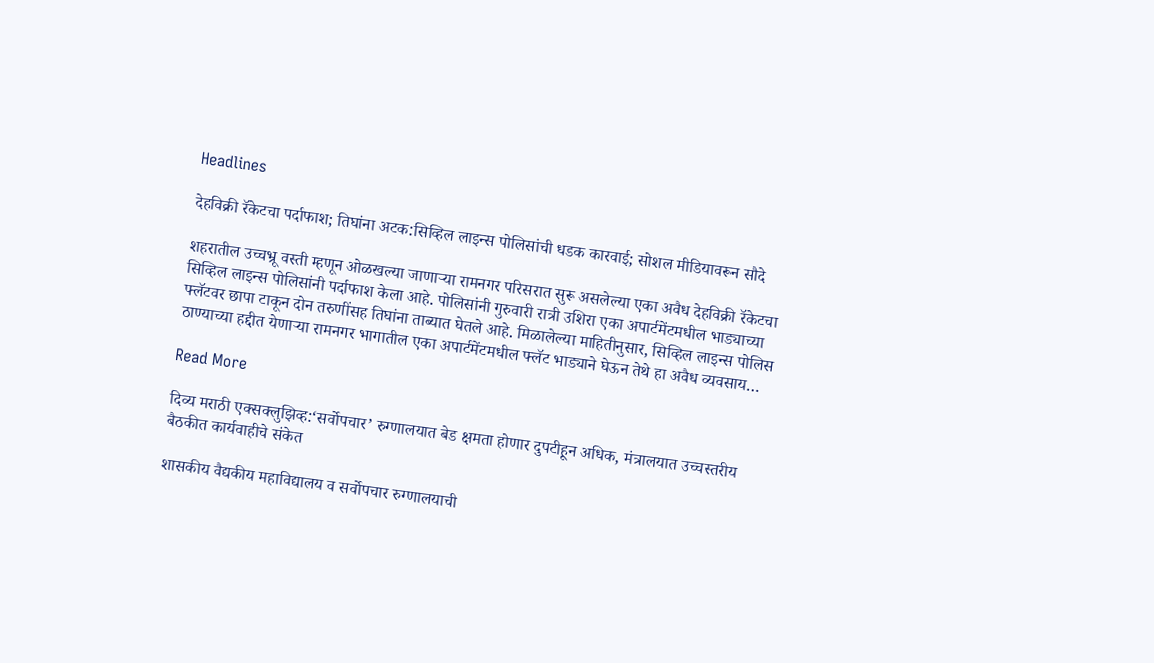Headlines

देहविक्री रॅकेटचा पर्दाफाश; तिघांना अटक:सिव्हिल लाइन्स पोलिसांची धडक कारवाई; सोशल मीडियावरून सौदे

शहरातील उच्चभ्रू वस्ती म्हणून ओळखल्या जाणाऱ्या रामनगर परिसरात सुरू असलेल्या एका अवैध देहविक्री रॅकेटचा सिव्हिल लाइन्स पोलिसांनी पर्दाफाश केला आहे. पोलिसांनी गुरुवारी रात्री उशिरा एका अपार्टमेंटमधील भाड्याच्या फ्लॅटवर छापा टाकून दोन तरुणींसह तिघांना ताब्यात घेतले आहे. मिळालेल्या माहितीनुसार, सिव्हिल लाइन्स पोलिस ठाण्याच्या हद्दीत येणाऱ्या रामनगर भागातील एका अपार्टमेंटमधील फ्लॅट भाड्याने घेऊन तेथे हा अवैध व्यवसाय…

Read More

दिव्य मराठी एक्सक्लुझिव्ह:‘सर्वोपचार’ रुग्णालयात बेड क्षमता होणार दुपटीहून अधिक, मंत्रालयात उच्चस्तरीय बैठकीत कार्यवाहीचे संकेत

शासकीय वैद्यकीय महाविद्यालय व सर्वोपचार रुग्णालयाची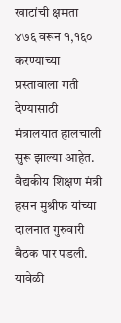खाटांची क्षमता ४७६ वरून १,१६० करण्याच्या प्रस्तावाला गती देण्यासाठी मंत्रालयात हालचाली सुरू झाल्या आहेत. वैद्यकीय शिक्षण मंत्री हसन मुश्रीफ यांच्या दालनात गुरुवारी बैठक पार पडली. यावेळी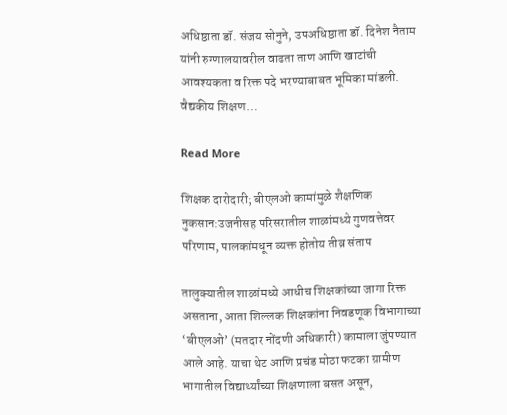अधिष्ठाता डॉ. संजय सोनुने, उपअधिष्ठाता डॉ. दिनेश नैताम यांनी रुग्णालयावरील वाढता ताण आणि खाटांची आवश्यकता व रिक्त पदे भरण्याबाबत भूमिका मांडली. वैद्यकीय शिक्षण…

Read More

शिक्षक दारोदारी; बीएलओ कामांमुळे शैक्षणिक नुकसान:उजनीसह परिसरातील शाळांमध्ये गुणवत्तेवर परिणाम, पालकांमधून व्यक्त होतोय तीव्र संताप

तालुक्यातील शाळांमध्ये आधीच शिक्षकांच्या जागा रिक्त असताना, आता शिल्लक शिक्षकांना निवडणूक विभागाच्या ‘बीएलओ’ (मतदार नोंदणी अधिकारी) कामाला जुंपण्यात आले आहे. याचा थेट आणि प्रचंड मोठा फटका ग्रामीण भागातील विद्यार्थ्यांच्या शिक्षणाला बसत असून,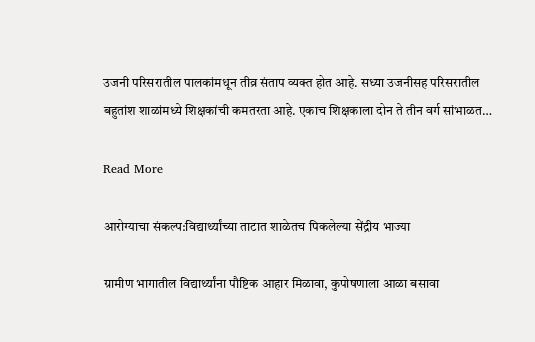उजनी परिसरातील पालकांमधून तीव्र संताप व्यक्त होत आहे. सध्या उजनीसह परिसरातील बहुतांश शाळांमध्ये शिक्षकांची कमतरता आहे. एकाच शिक्षकाला दोन ते तीन वर्ग सांभाळत…

Read More

आरोग्याचा संकल्प:विद्यार्थ्यांच्या ताटात शाळेतच पिकलेल्या सेंद्रीय भाज्या

ग्रामीण भागातील विद्यार्थ्यांना पौष्टिक आहार मिळावा, कुपोषणाला आळा बसावा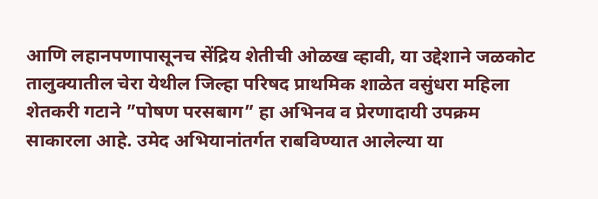आणि लहानपणापासूनच सेंद्रिय शेतीची ओळख व्हावी, या उद्देशाने जळकोट तालुक्यातील चेरा येथील जिल्हा परिषद प्राथमिक शाळेत वसुंधरा महिला शेतकरी गटाने ”पोषण परसबाग” हा अभिनव व प्रेरणादायी उपक्रम साकारला आहे. उमेद अभियानांतर्गत राबविण्यात आलेल्या या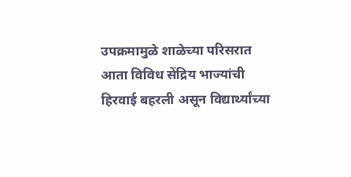उपक्रमामुळे शाळेच्या परिसरात आता विविध सेंद्रिय भाज्यांची हिरवाई बहरली असून विद्यार्थ्यांच्या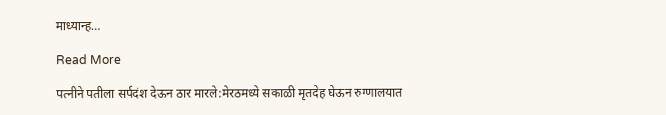माध्यान्ह…

Read More

पत्नीने पतीला सर्पदंश देऊन ठार मारले:मेरठमध्ये सकाळी मृतदेह घेऊन रुग्णालयात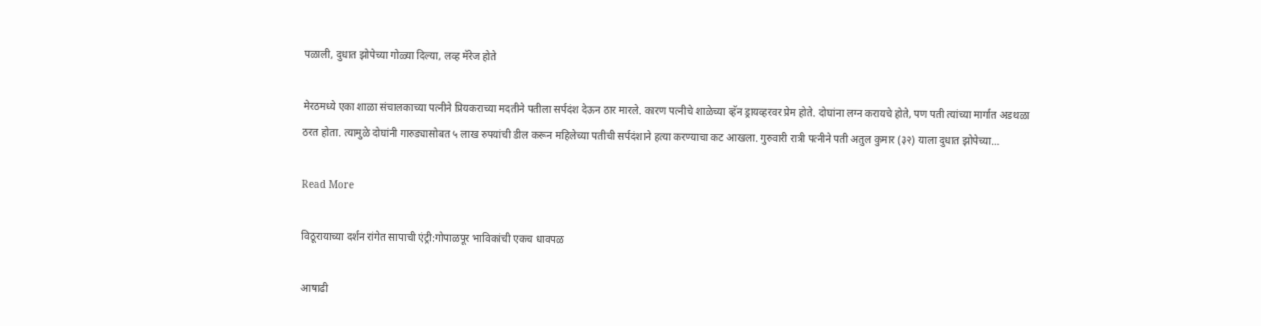पळाली, दुधात झोपेच्या गोळ्या दिल्या, लव्ह मॅरेज होते

मेरठमध्ये एका शाळा संचालकाच्या पत्नीने प्रियकराच्या मदतीने पतीला सर्पदंश देऊन ठार मारले. कारण पत्नीचे शाळेच्या व्हॅन ड्रायव्हरवर प्रेम होते. दोघांना लग्न करायचे होते, पण पती त्यांच्या मार्गात अडथळा ठरत होता. त्यामुळे दोघांनी गारुड्यासोबत ५ लाख रुपयांची डील करून महिलेच्या पतीची सर्पदंशाने हत्या करण्याचा कट आखला. गुरुवारी रात्री पत्नीने पती अतुल कुमार (३२) याला दुधात झोपेच्या…

Read More

विठूरायाच्या दर्शन रांगेत सापाची एंट्री:गोपाळपूर भाविकांची एकच धावपळ

आषाढी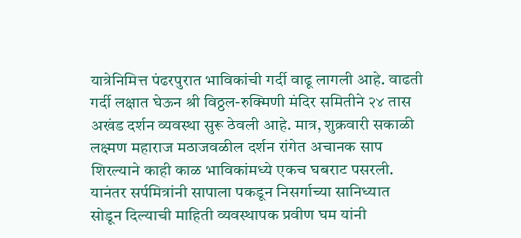यात्रेनिमित्त पंढरपुरात भाविकांची गर्दी वाढू लागली आहे. वाढती गर्दी लक्षात घेऊन श्री विठ्ठल-रुक्मिणी मंदिर समितीने २४ तास अखंड दर्शन व्यवस्था सुरू ठेवली आहे. मात्र, शुक्रवारी सकाळी लक्ष्मण महाराज मठाजवळील दर्शन रांगेत अचानक साप शिरल्याने काही काळ भाविकांमध्ये एकच घबराट पसरली. यानंतर सर्पमित्रांनी सापाला पकडून निसर्गाच्या सानिध्यात सोडून दिल्याची माहिती व्यवस्थापक प्रवीण घम यांनी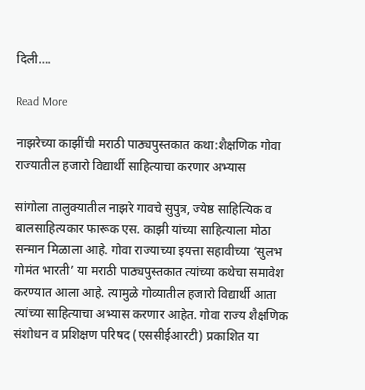दिली….

Read More

नाझरेच्या काझींची मराठी पाठ्यपुस्तकात कथा:शैक्षणिक गोवा राज्यातील हजारो विद्यार्थी साहित्याचा करणार अभ्यास

सांगोला तालुक्यातील नाझरे गावचे सुपुत्र, ज्येष्ठ साहित्यिक व बालसाहित्यकार फारूक एस. काझी यांच्या साहित्याला मोठा सन्मान मिळाला आहे. गोवा राज्याच्या इयत्ता सहावीच्या ‘सुलभ गोमंत भारती’ या मराठी पाठ्यपुस्तकात त्यांच्या कथेचा समावेश करण्यात आला आहे. त्यामुळे गोव्यातील हजारो विद्यार्थी आता त्यांच्या साहित्याचा अभ्यास करणार आहेत. गोवा राज्य शैक्षणिक संशोधन व प्रशिक्षण परिषद (एससीईआरटी) प्रकाशित या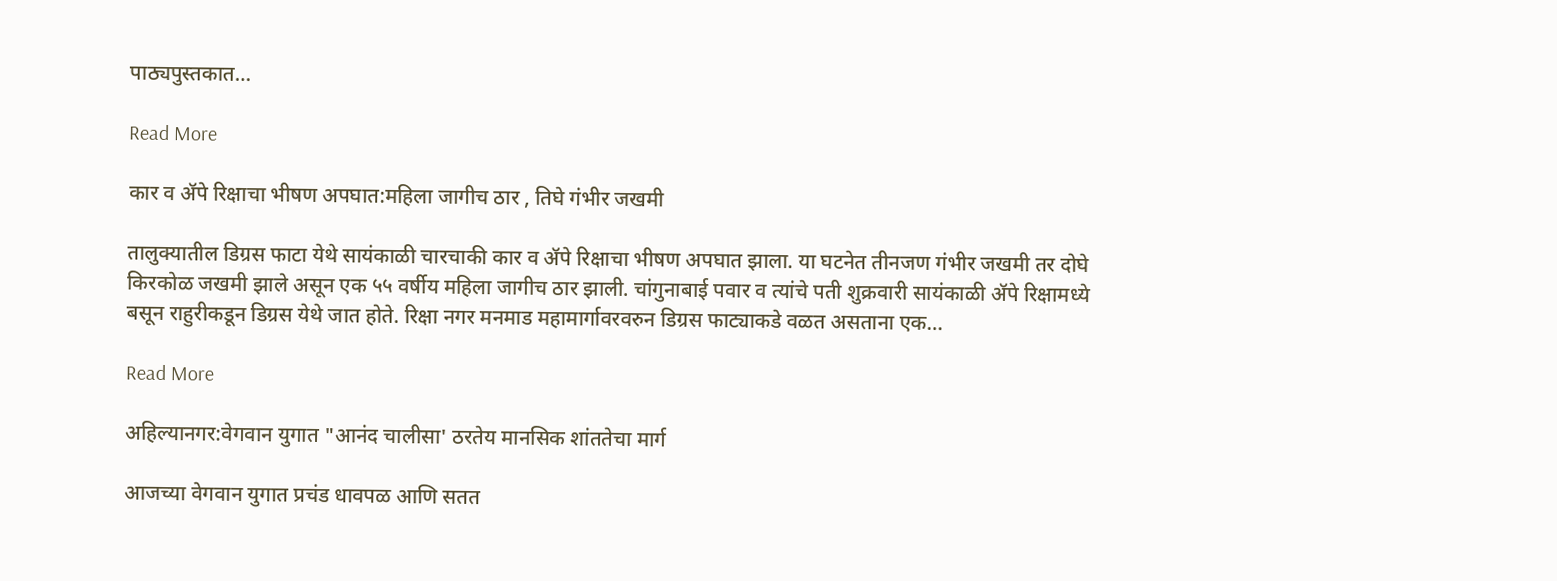पाठ्यपुस्तकात…

Read More

कार व ॲपे रिक्षाचा भीषण अपघात:महिला जागीच ठार , तिघे गंभीर जखमी

तालुक्यातील डिग्रस फाटा येथे सायंकाळी चारचाकी कार व ॲपे रिक्षाचा भीषण अपघात झाला. या घटनेत तीनजण गंभीर जखमी तर दोघे किरकोळ जखमी झाले असून एक ५५ वर्षीय महिला जागीच ठार झाली. चांगुनाबाई पवार व त्यांचे पती शुक्रवारी सायंकाळी ॲपे रिक्षामध्ये बसून राहुरीकडून डिग्रस येथे जात होते. रिक्षा नगर मनमाड महामार्गावरवरुन डिग्रस फाट्याकडे वळत असताना एक…

Read More

अहिल्यानगर:वेगवान युगात "आनंद चालीसा' ठरतेय मानसिक शांततेचा मार्ग

आजच्या वेगवान युगात प्रचंड धावपळ आणि सतत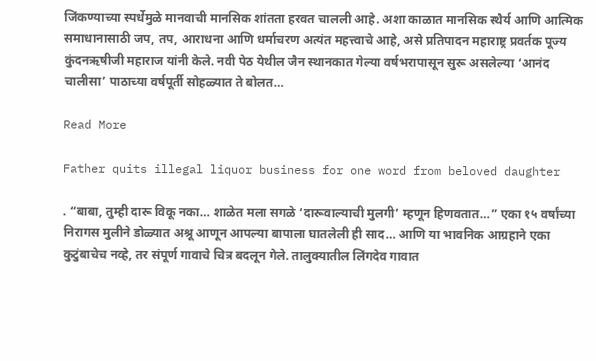जिंकण्याच्या स्पर्धेमुळे मानवाची मानसिक शांतता हरवत चालली आहे. अशा काळात मानसिक स्थैर्य आणि आत्मिक समाधानासाठी जप, तप, आराधना आणि धर्माचरण अत्यंत महत्त्वाचे आहे, असे प्रतिपादन महाराष्ट्र प्रवर्तक पूज्य कुंदनऋषीजी महाराज यांनी केले. नवी पेठ येथील जैन स्थानकात गेल्या वर्षभरापासून सुरू असलेल्या ‘आनंद चालीसा’ पाठाच्या वर्षपूर्ती सोहळ्यात ते बोलत…

Read More

Father quits illegal liquor business for one word from beloved daughter

. “बाबा, तुम्ही दारू विकू नका… शाळेत मला सगळे ‘दारूवाल्याची मुलगी’ म्हणून हिणवतात…” एका १५ वर्षांच्या निरागस मुलीने डोळ्यात अश्रू आणून आपल्या बापाला घातलेली ही साद… आणि या भावनिक आग्रहाने एका कुटुंबाचेच नव्हे, तर संपूर्ण गावाचे चित्र बदलून गेले. तालुक्यातील लिंगदेव गावात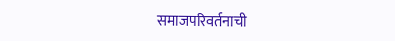समाजपरिवर्तनाची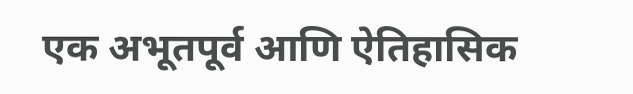एक अभूतपूर्व आणि ऐतिहासिक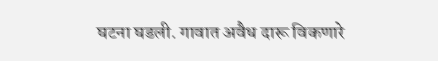घटना घडली. गावात अवैध दारू विकणारे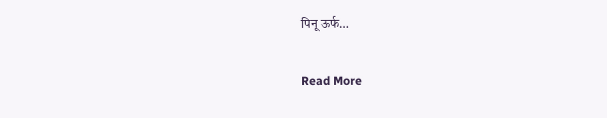पिनू ऊर्फ…

Read More